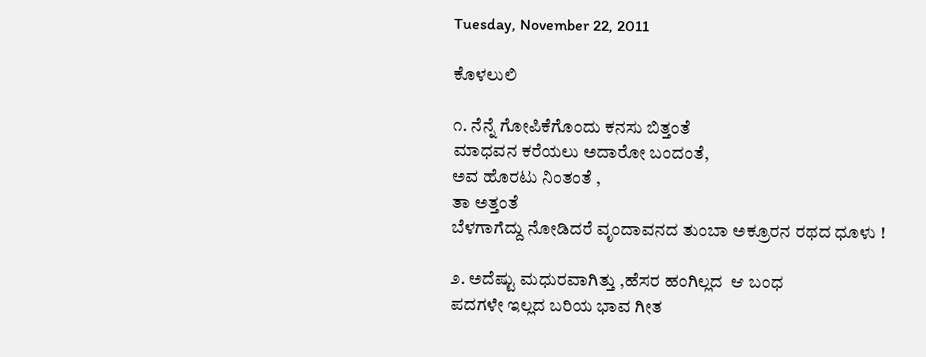Tuesday, November 22, 2011

ಕೊಳಲುಲಿ

೧. ನೆನ್ನೆ ಗೋಪಿಕೆಗೊಂದು ಕನಸು ಬಿತ್ತಂತೆ
ಮಾಧವನ ಕರೆಯಲು ಅದಾರೋ ಬಂದಂತೆ,
ಅವ ಹೊರಟು ನಿಂತಂತೆ ,
ತಾ ಅತ್ತಂತೆ
ಬೆಳಗಾಗೆದ್ದು ನೋಡಿದರೆ ವೃಂದಾವನದ ತುಂಬಾ ಅಕ್ರೂರನ ರಥದ ಧೂಳು !

೨. ಅದೆಷ್ಟು ಮಧುರವಾಗಿತ್ತು ,ಹೆಸರ ಹಂಗಿಲ್ಲದ  ಆ ಬಂಧ
ಪದಗಳೇ ಇಲ್ಲದ ಬರಿಯ ಭಾವ ಗೀತ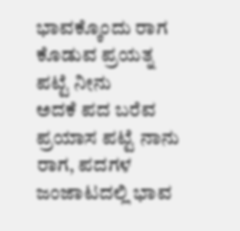ಭಾವಕ್ಕೊಂದು ರಾಗ ಕೊಡುವ ಪ್ರಯತ್ನ ಪಟ್ಟೆ ನೀನು
ಅದಕೆ ಪದ ಬರೆವ ಪ್ರಯಾಸ ಪಟ್ಟೆ ನಾನು
ರಾಗ, ಪದಗಳ ಜಂಜಾಟದಲ್ಲಿ ಭಾವ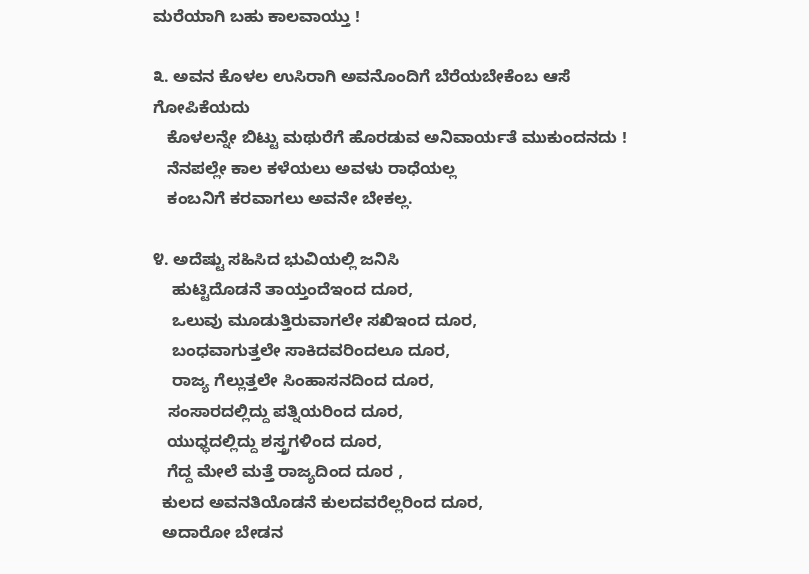ಮರೆಯಾಗಿ ಬಹು ಕಾಲವಾಯ್ತು !

೩. ಅವನ ಕೊಳಲ ಉಸಿರಾಗಿ ಅವನೊಂದಿಗೆ ಬೆರೆಯಬೇಕೆಂಬ ಆಸೆ ಗೋಪಿಕೆಯದು
   ಕೊಳಲನ್ನೇ ಬಿಟ್ಟು ಮಥುರೆಗೆ ಹೊರಡುವ ಅನಿವಾರ್ಯತೆ ಮುಕುಂದನದು !
   ನೆನಪಲ್ಲೇ ಕಾಲ ಕಳೆಯಲು ಅವಳು ರಾಧೆಯಲ್ಲ
   ಕಂಬನಿಗೆ ಕರವಾಗಲು ಅವನೇ ಬೇಕಲ್ಲ.

೪. ಅದೆಷ್ಟು ಸಹಿಸಿದ ಭುವಿಯಲ್ಲಿ ಜನಿಸಿ
    ಹುಟ್ಟಿದೊಡನೆ ತಾಯ್ತಂದೆಇಂದ ದೂರ,
    ಒಲುವು ಮೂಡುತ್ತಿರುವಾಗಲೇ ಸಖಿಇಂದ ದೂರ,
    ಬಂಧವಾಗುತ್ತಲೇ ಸಾಕಿದವರಿಂದಲೂ ದೂರ,
    ರಾಜ್ಯ ಗೆಲ್ಲುತ್ತಲೇ ಸಿಂಹಾಸನದಿಂದ ದೂರ,
   ಸಂಸಾರದಲ್ಲಿದ್ದು ಪತ್ನಿಯರಿಂದ ದೂರ,
   ಯುಧ್ಧದಲ್ಲಿದ್ದು ಶಸ್ತ್ರಗಳಿಂದ ದೂರ,
   ಗೆದ್ದ ಮೇಲೆ ಮತ್ತೆ ರಾಜ್ಯದಿಂದ ದೂರ ,
  ಕುಲದ ಅವನತಿಯೊಡನೆ ಕುಲದವರೆಲ್ಲರಿಂದ ದೂರ,
  ಅದಾರೋ ಬೇಡನ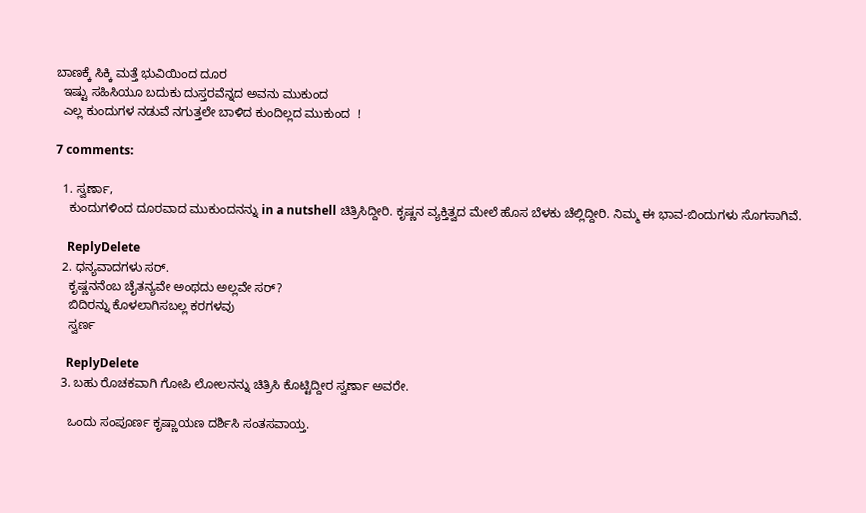ಬಾಣಕ್ಕೆ ಸಿಕ್ಕಿ ಮತ್ತೆ ಭುವಿಯಿಂದ ದೂರ
  ಇಷ್ಟು ಸಹಿಸಿಯೂ ಬದುಕು ದುಸ್ತರವೆನ್ನದ ಅವನು ಮುಕುಂದ
  ಎಲ್ಲ ಕುಂದುಗಳ ನಡುವೆ ನಗುತ್ತಲೇ ಬಾಳಿದ ಕುಂದಿಲ್ಲದ ಮುಕುಂದ  !

7 comments:

  1. ಸ್ವರ್ಣಾ,
    ಕುಂದುಗಳಿಂದ ದೂರವಾದ ಮುಕುಂದನನ್ನು in a nutshell ಚಿತ್ರಿಸಿದ್ದೀರಿ. ಕೃಷ್ಣನ ವ್ಯಕ್ತಿತ್ವದ ಮೇಲೆ ಹೊಸ ಬೆಳಕು ಚೆಲ್ಲಿದ್ದೀರಿ. ನಿಮ್ಮ ಈ ಭಾವ-ಬಿಂದುಗಳು ಸೊಗಸಾಗಿವೆ.

    ReplyDelete
  2. ಧನ್ಯವಾದಗಳು ಸರ್.
    ಕೃಷ್ಣನನೆಂಬ ಚೈತನ್ಯವೇ ಅಂಥದು ಅಲ್ಲವೇ ಸರ್?
    ಬಿದಿರನ್ನು ಕೊಳಲಾಗಿಸಬಲ್ಲ ಕರಗಳವು
    ಸ್ವರ್ಣ

    ReplyDelete
  3. ಬಹು ರೊಚಕವಾಗಿ ಗೋಪಿ ಲೋಲನನ್ನು ಚಿತ್ರಿಸಿ ಕೊಟ್ಟಿದ್ದೀರ ಸ್ವರ್ಣಾ ಅವರೇ.

    ಒಂದು ಸಂಪೂರ್ಣ ಕೃಷ್ಣಾಯಣ ದರ್ಶಿಸಿ ಸಂತಸವಾಯ್ತ.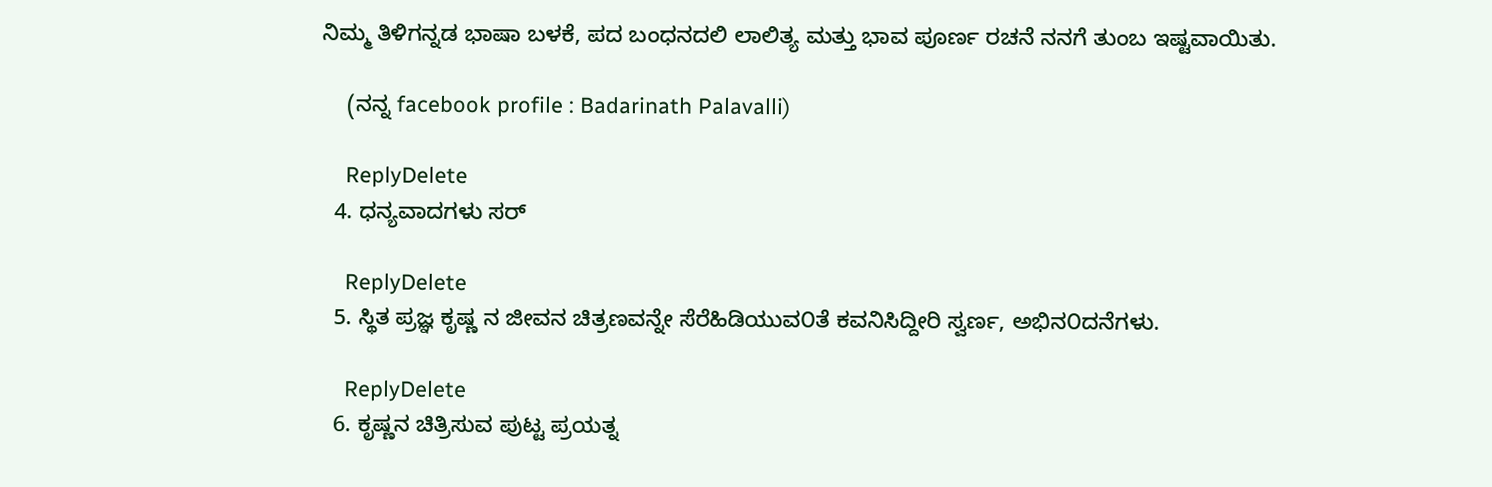ನಿಮ್ಮ ತಿಳಿಗನ್ನಡ ಭಾಷಾ ಬಳಕೆ, ಪದ ಬಂಧನದಲಿ ಲಾಲಿತ್ಯ ಮತ್ತು ಭಾವ ಪೂರ್ಣ ರಚನೆ ನನಗೆ ತುಂಬ ಇಷ್ಟವಾಯಿತು.

    (ನನ್ನ facebook profile : Badarinath Palavalli)

    ReplyDelete
  4. ಧನ್ಯವಾದಗಳು ಸರ್

    ReplyDelete
  5. ಸ್ಥಿತ ಪ್ರಜ್ಞ ಕೃಷ್ಣ ನ ಜೀವನ ಚಿತ್ರಣವನ್ನೇ ಸೆರೆಹಿಡಿಯುವ೦ತೆ ಕವನಿಸಿದ್ದೀರಿ ಸ್ವರ್ಣ, ಅಭಿನ೦ದನೆಗಳು.

    ReplyDelete
  6. ಕೃಷ್ಣನ ಚಿತ್ರಿಸುವ ಪುಟ್ಟ ಪ್ರಯತ್ನ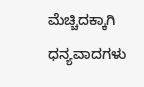ಮೆಚ್ಚಿದಕ್ಕಾಗಿ ಧನ್ಯವಾದಗಳು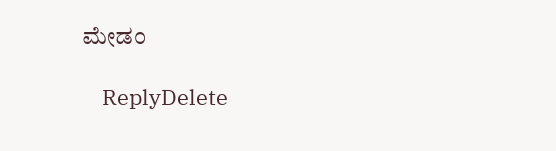ಮೇಡಂ

    ReplyDelete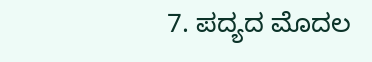7. ಪದ್ಯದ ಮೊದಲ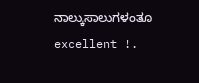ನಾಲ್ಕುಸಾಲುಗಳಂತೂ excellent !.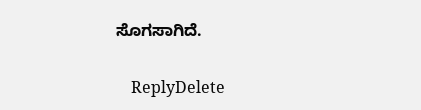ಸೊಗಸಾಗಿದೆ.

    ReplyDelete